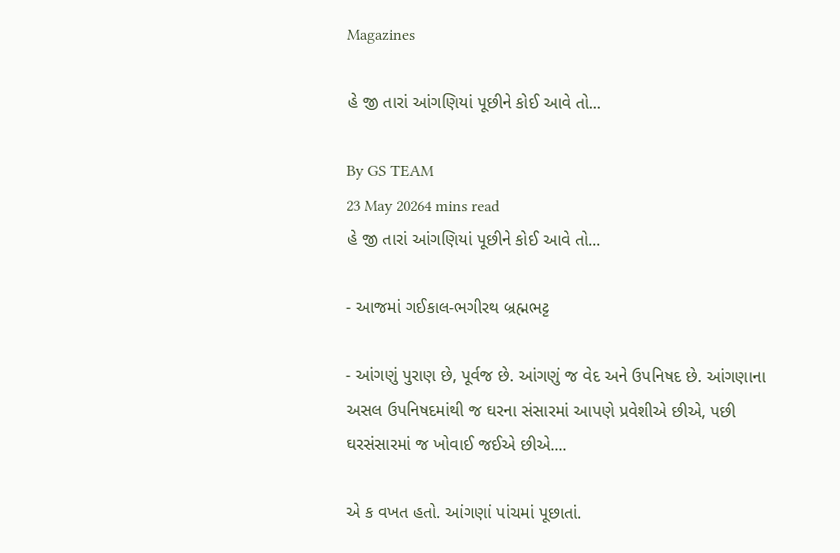Magazines

હે જી તારાં આંગણિયાં પૂછીને કોઈ આવે તો...

By GS TEAM
23 May 20264 mins read
હે જી તારાં આંગણિયાં પૂછીને કોઈ આવે તો...

- આજમાં ગઈકાલ-ભગીરથ બ્રહ્મભટ્ટ

- આંગણું પુરાણ છે, પૂર્વજ છે. આંગણું જ વેદ અને ઉપનિષદ છે. આંગણાના અસલ ઉપનિષદમાંથી જ ઘરના સંસારમાં આપણે પ્રવેશીએ છીએ, પછી ઘરસંસારમાં જ ખોવાઈ જઈએ છીએ....

એ ક વખત હતો. આંગણાં પાંચમાં પૂછાતાં.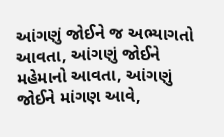આંગણું જોઈને જ અભ્યાગતો આવતા, આંગણું જોઈને મહેમાનો આવતા, આંગણું જોઈને માંગણ આવે,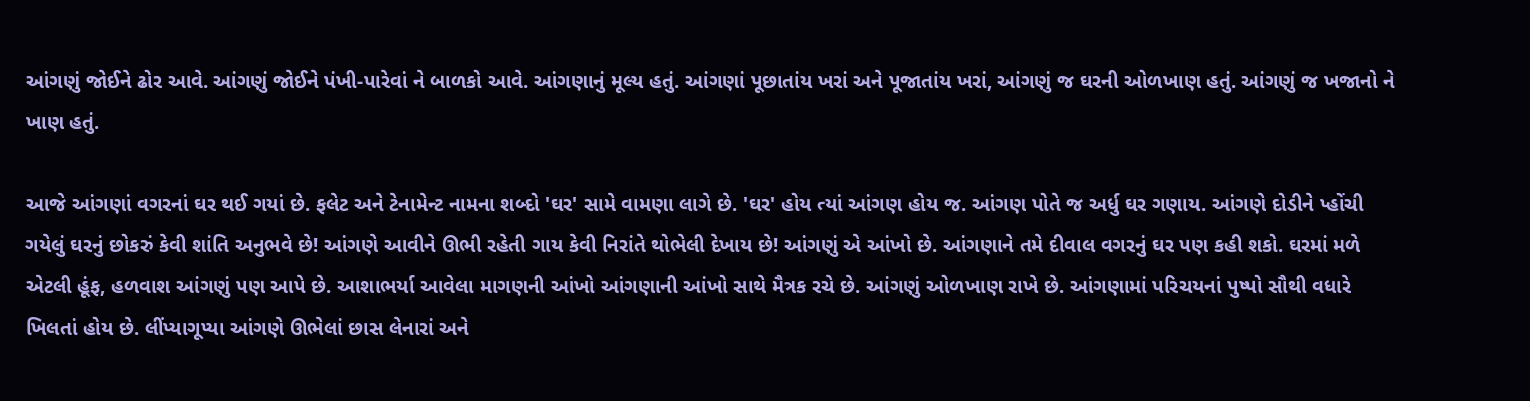આંગણું જોઈને ઢોર આવે. આંગણું જોઈને પંખી-પારેવાં ને બાળકો આવે. આંગણાનું મૂલ્ય હતું. આંગણાં પૂછાતાંય ખરાં અને પૂજાતાંય ખરાં, આંગણું જ ઘરની ઓળખાણ હતું. આંગણું જ ખજાનો ને ખાણ હતું.

આજે આંગણાં વગરનાં ઘર થઈ ગયાં છે. ફલેટ અને ટેનામેન્ટ નામના શબ્દો 'ઘર' સામે વામણા લાગે છે. 'ઘર' હોય ત્યાં આંગણ હોય જ. આંગણ પોતે જ અર્ધુ ઘર ગણાય. આંગણે દોડીને પ્હોંચી ગયેલું ઘરનું છોકરું કેવી શાંતિ અનુભવે છે! આંગણે આવીને ઊભી રહેતી ગાય કેવી નિરાંતે થોભેલી દેખાય છે! આંગણું એ આંખો છે. આંગણાને તમે દીવાલ વગરનું ઘર પણ કહી શકો. ઘરમાં મળે એટલી હૂંફ, હળવાશ આંગણું પણ આપે છે. આશાભર્યા આવેલા માગણની આંખો આંગણાની આંખો સાથે મૈત્રક રચે છે. આંગણું ઓળખાણ રાખે છે. આંગણામાં પરિચયનાં પુષ્પો સૌથી વધારે ખિલતાં હોય છે. લીંપ્યાગૂપ્યા આંગણે ઊભેલાં છાસ લેનારાં અને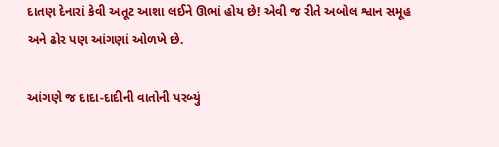દાતણ દેનારાં કેવી અતૂટ આશા લઈને ઊભાં હોય છે! એવી જ રીતે અબોલ શ્વાન સમૂહ અને ઢોર પણ આંગણાં ઓળખે છે.

આંગણે જ દાદા-દાદીની વાતોની પરબ્યું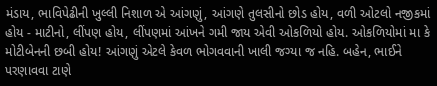મંડાય, ભાવિપેઢીની ખુલ્લી નિશાળ એ આંગણું, આંગણે તુલસીનો છોડ હોય, વળી ઓટલો નજીકમાં હોય - માટીનો, લીંપણ હોય, લીંપણમાં આંખને ગમી જાય એવી ઓકળિયો હોય. ઓકળિયોમાં મા કે મોટીબેનની છબી હોય! આંગણું એટલે કેવળ ભોગવવાની ખાલી જગ્યા જ નહિ. બહેન, ભાઈને પરણાવવા ટાણે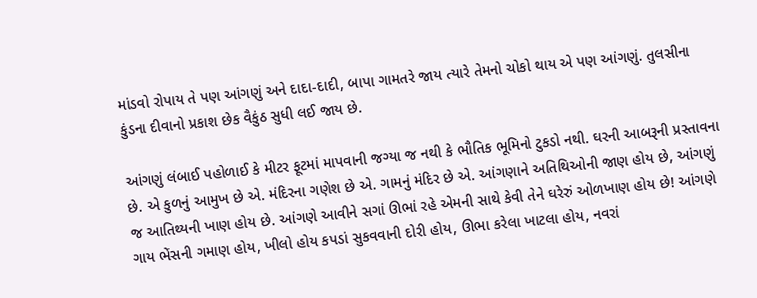માંડવો રોપાય તે પણ આંગણું અને દાદા-દાદી, બાપા ગામતરે જાય ત્યારે તેમનો ચોકો થાય એ પણ આંગણું. તુલસીના કુંડના દીવાનો પ્રકાશ છેક વૈકુંઠ સુધી લઈ જાય છે.

આંગણું લંબાઈ પહોળાઈ કે મીટર ફૂટમાં માપવાની જગ્યા જ નથી કે ભૌતિક ભૂમિનો ટુકડો નથી. ઘરની આબરૂની પ્રસ્તાવના છે. એ કુળનું આમુખ છે એ. મંદિરના ગણેશ છે એ. ગામનું મંદિર છે એ. આંગણાને અતિથિઓની જાણ હોય છે, આંગણું જ આતિથ્યની ખાણ હોય છે. આંગણે આવીને સગાં ઊભાં રહે એમની સાથે કેવી તેને ઘરેરું ઓળખાણ હોય છે! આંગણે ગાય ભેંસની ગમાણ હોય, ખીલો હોય કપડાં સુકવવાની દોરી હોય, ઊભા કરેલા ખાટલા હોય, નવરાં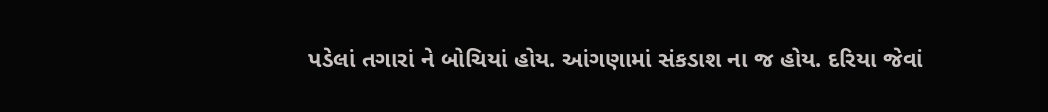પડેલાં તગારાં ને બોચિયાં હોય. આંગણામાં સંકડાશ ના જ હોય. દરિયા જેવાં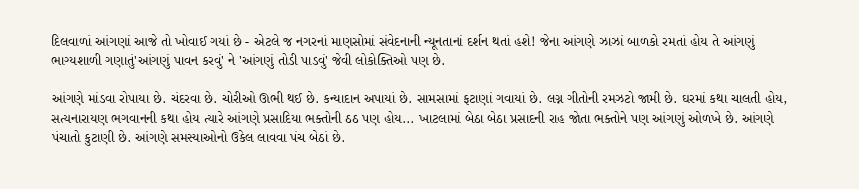દિલવાળાં આંગણાં આજે તો ખોવાઈ ગયાં છે - એટલે જ નગરનાં માણસોમાં સંવેદનાની ન્યૂનતાનાં દર્શન થતાં હશે! જેના આંગણે ઝાઝાં બાળકો રમતાં હોય તે આંગણું ભાગ્યશાળી ગણાતું'આંગણું પાવન કરવું' ને 'આંગણું તોડી પાડવું' જેવી લોકોક્તિઓ પણ છે.

આંગણે માંડવા રોપાયા છે. ચંદરવા છે. ચોરીઓ ઊભી થઈ છે. કન્યાદાન અપાયાં છે. સામસામાં ફટાણાં ગવાયાં છે. લગ્ન ગીતોની રમઝટો જામી છે. ઘરમાં કથા ચાલતી હોય, સત્યનારાયણ ભગવાનની કથા હોય ત્યારે આંગણે પ્રસાદિયા ભક્તોની ઠઠ પણ હોય... ખાટલામાં બેઠા બેઠા પ્રસાદની રાહ જોતા ભક્તોને પણ આંગણું ઓળખે છે. આંગણે પંચાતો કુટાણી છે. આંગણે સમસ્યાઓનો ઉકેલ લાવવા પંચ બેઠાં છે.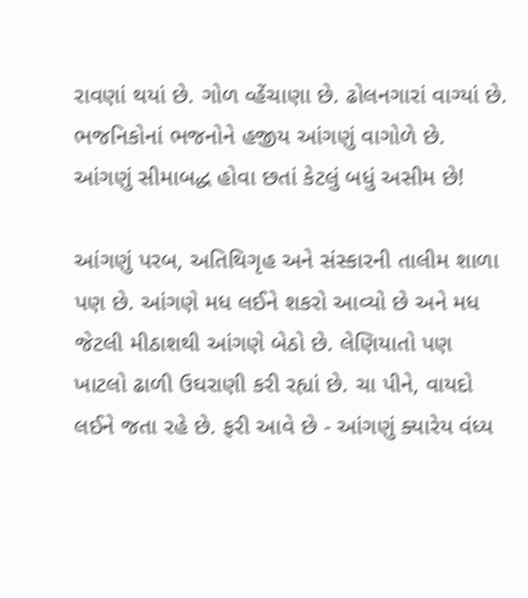રાવણાં થયાં છે. ગોળ વ્હેંચાણા છે. ઢોલનગારાં વાગ્યાં છે. ભજનિકોનાં ભજનોને હજીય આંગણું વાગોળે છે. આંગણું સીમાબદ્ધ હોવા છતાં કેટલું બધું અસીમ છે!

આંગણું પરબ, અતિથિગૃહ અને સંસ્કારની તાલીમ શાળા પણ છે. આંગણે મધ લઈને શકરો આવ્યો છે અને મધ જેટલી મીઠાશથી આંગણે બેઠો છે. લેણિયાતો પણ ખાટલો ઢાળી ઉઘરાણી કરી રહ્યાં છે. ચા પીને, વાયદો લઈને જતા રહે છે. ફરી આવે છે - આંગણું ક્યારેય વંધ્ય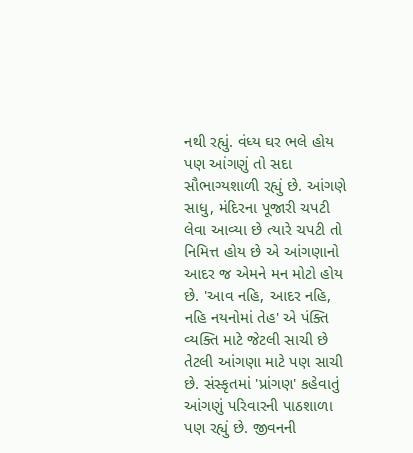નથી રહ્યું. વંધ્ય ઘર ભલે હોય પણ આંગણું તો સદા સૌભાગ્યશાળી રહ્યું છે. આંગણે સાધુ, મંદિરના પૂજારી ચપટી લેવા આવ્યા છે ત્યારે ચપટી તો નિમિત્ત હોય છે એ આંગણાનો આદર જ એમને મન મોટો હોય છે. 'આવ નહિ, આદર નહિ, નહિ નયનોમાં તેહ' એ પંક્તિ વ્યક્તિ માટે જેટલી સાચી છે તેટલી આંગણા માટે પણ સાચી છે. સંસ્કૃતમાં 'પ્રાંગણ' કહેવાતું આંગણું પરિવારની પાઠશાળા પણ રહ્યું છે. જીવનની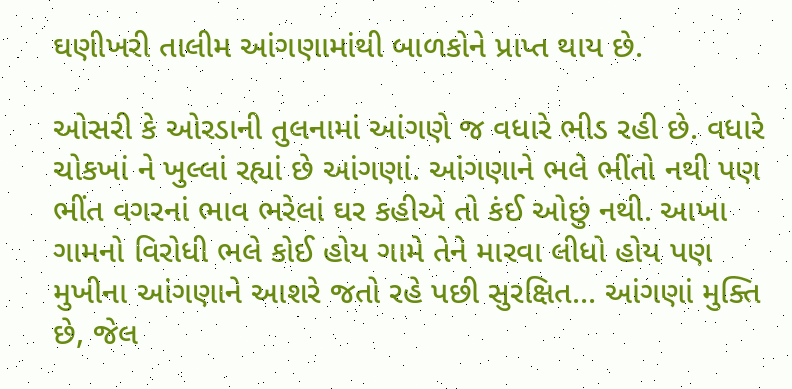ઘણીખરી તાલીમ આંગણામાંથી બાળકોને પ્રાપ્ત થાય છે.

ઓસરી કે ઓરડાની તુલનામાં આંગણે જ વધારે ભીડ રહી છે. વધારે ચોકખાં ને ખુલ્લાં રહ્યાં છે આંગણાં. આંગણાને ભલે ભીંતો નથી પણ ભીંત વગરનાં ભાવ ભરેલાં ઘર કહીએ તો કંઈ ઓછું નથી. આખા ગામનો વિરોધી ભલે કોઈ હોય ગામે તેને મારવા લીધો હોય પણ મુખીના આંગણાને આશરે જતો રહે પછી સુરક્ષિત... આંગણાં મુક્તિ છે, જેલ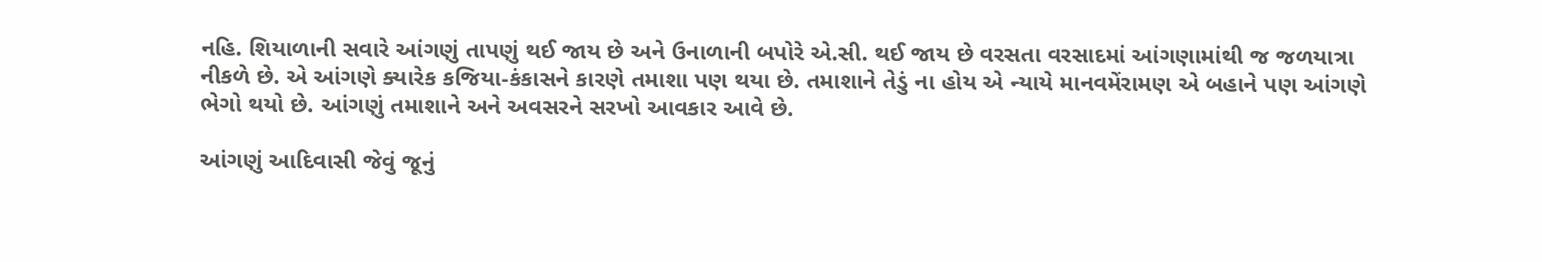નહિ. શિયાળાની સવારે આંગણું તાપણું થઈ જાય છે અને ઉનાળાની બપોરે એ.સી. થઈ જાય છે વરસતા વરસાદમાં આંગણામાંથી જ જળયાત્રા નીકળે છે. એ આંગણે ક્યારેક કજિયા-કંકાસને કારણે તમાશા પણ થયા છે. તમાશાને તેડું ના હોય એ ન્યાયે માનવમેંરામણ એ બહાને પણ આંગણે ભેગો થયો છે. આંગણું તમાશાને અને અવસરને સરખો આવકાર આવે છે.

આંગણું આદિવાસી જેવું જૂનું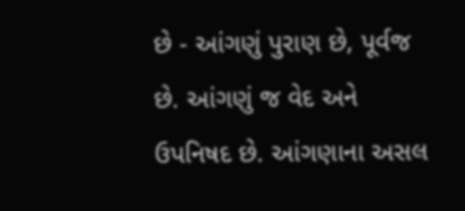છે - આંગણું પુરાણ છે, પૂર્વજ છે. આંગણું જ વેદ અને ઉપનિષદ છે. આંગણાના અસલ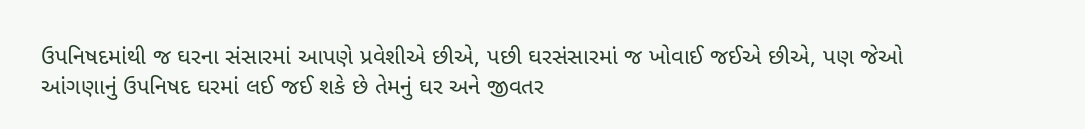ઉપનિષદમાંથી જ ઘરના સંસારમાં આપણે પ્રવેશીએ છીએ, પછી ઘરસંસારમાં જ ખોવાઈ જઈએ છીએ, પણ જેઓ આંગણાનું ઉપનિષદ ઘરમાં લઈ જઈ શકે છે તેમનું ઘર અને જીવતર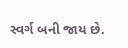સ્વર્ગ બની જાય છે.